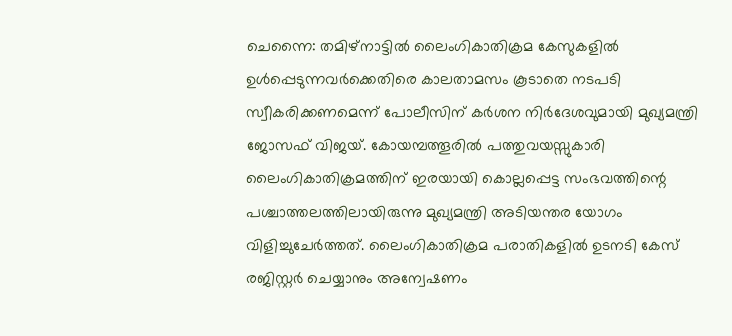ചെന്നൈ: തമിഴ്നാട്ടിൽ ലൈംഗികാതിക്രമ കേസുകളിൽ ഉൾപ്പെടുന്നവർക്കെതിരെ കാലതാമസം കൂടാതെ നടപടി സ്വീകരിക്കണമെന്ന് പോലീസിന് കർശന നിർദേശവുമായി മുഖ്യമന്ത്രി ജോസഫ് വിജയ്. കോയമ്പത്തൂരിൽ പത്തുവയസ്സുകാരി ലൈംഗികാതിക്രമത്തിന് ഇരയായി കൊല്ലപ്പെട്ട സംഭവത്തിന്റെ പശ്ചാത്തലത്തിലായിരുന്നു മുഖ്യമന്ത്രി അടിയന്തര യോഗം വിളിച്ചുചേർത്തത്. ലൈംഗികാതിക്രമ പരാതികളിൽ ഉടനടി കേസ് രജിസ്റ്റർ ചെയ്യാനും അന്വേഷണം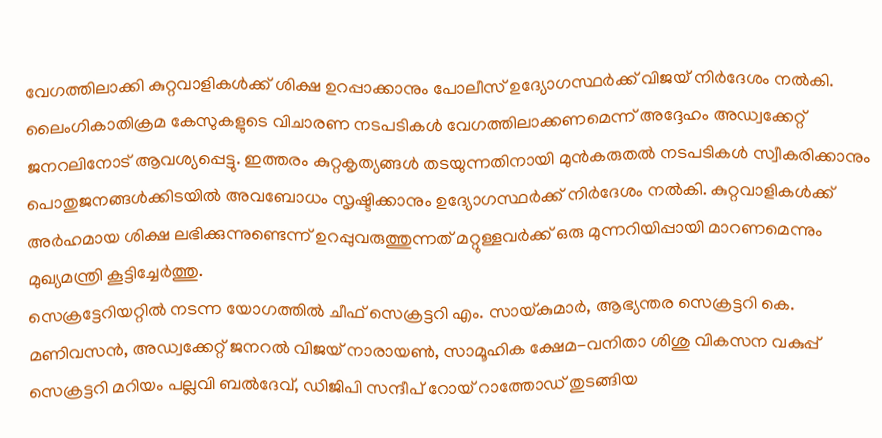വേഗത്തിലാക്കി കുറ്റവാളികൾക്ക് ശിക്ഷ ഉറപ്പാക്കാനും പോലീസ് ഉദ്യോഗസ്ഥർക്ക് വിജയ് നിർദേശം നൽകി.
ലൈംഗികാതിക്രമ കേസുകളുടെ വിചാരണ നടപടികൾ വേഗത്തിലാക്കണമെന്ന് അദ്ദേഹം അഡ്വക്കേറ്റ് ജനറലിനോട് ആവശ്യപ്പെട്ടു. ഇത്തരം കുറ്റകൃത്യങ്ങൾ തടയുന്നതിനായി മുൻകരുതൽ നടപടികൾ സ്വീകരിക്കാനും പൊതുജനങ്ങൾക്കിടയിൽ അവബോധം സൃഷ്ടിക്കാനും ഉദ്യോഗസ്ഥർക്ക് നിർദേശം നൽകി. കുറ്റവാളികൾക്ക് അർഹമായ ശിക്ഷ ലഭിക്കുന്നുണ്ടെന്ന് ഉറപ്പുവരുത്തുന്നത് മറ്റുള്ളവർക്ക് ഒരു മുന്നറിയിപ്പായി മാറണമെന്നും മുഖ്യമന്ത്രി കൂട്ടിച്ചേർത്തു.
സെക്രട്ടേറിയറ്റിൽ നടന്ന യോഗത്തിൽ ചീഫ് സെക്രട്ടറി എം. സായ്കുമാർ, ആഭ്യന്തര സെക്രട്ടറി കെ. മണിവസൻ, അഡ്വക്കേറ്റ് ജനറൽ വിജയ് നാരായൺ, സാമൂഹിക ക്ഷേമ-വനിതാ ശിശു വികസന വകുപ്പ് സെക്രട്ടറി മറിയം പല്ലവി ബൽദേവ്, ഡിജിപി സന്ദീപ് റോയ് റാത്തോഡ് തുടങ്ങിയ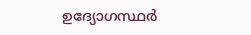ഉദ്യോഗസ്ഥർ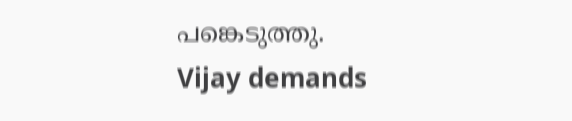പങ്കെടുത്തു.
Vijay demands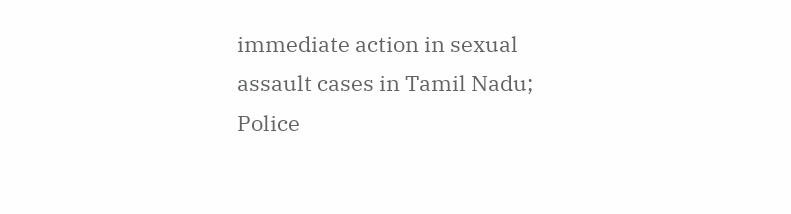immediate action in sexual assault cases in Tamil Nadu; Police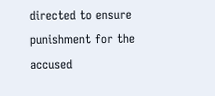directed to ensure punishment for the accused